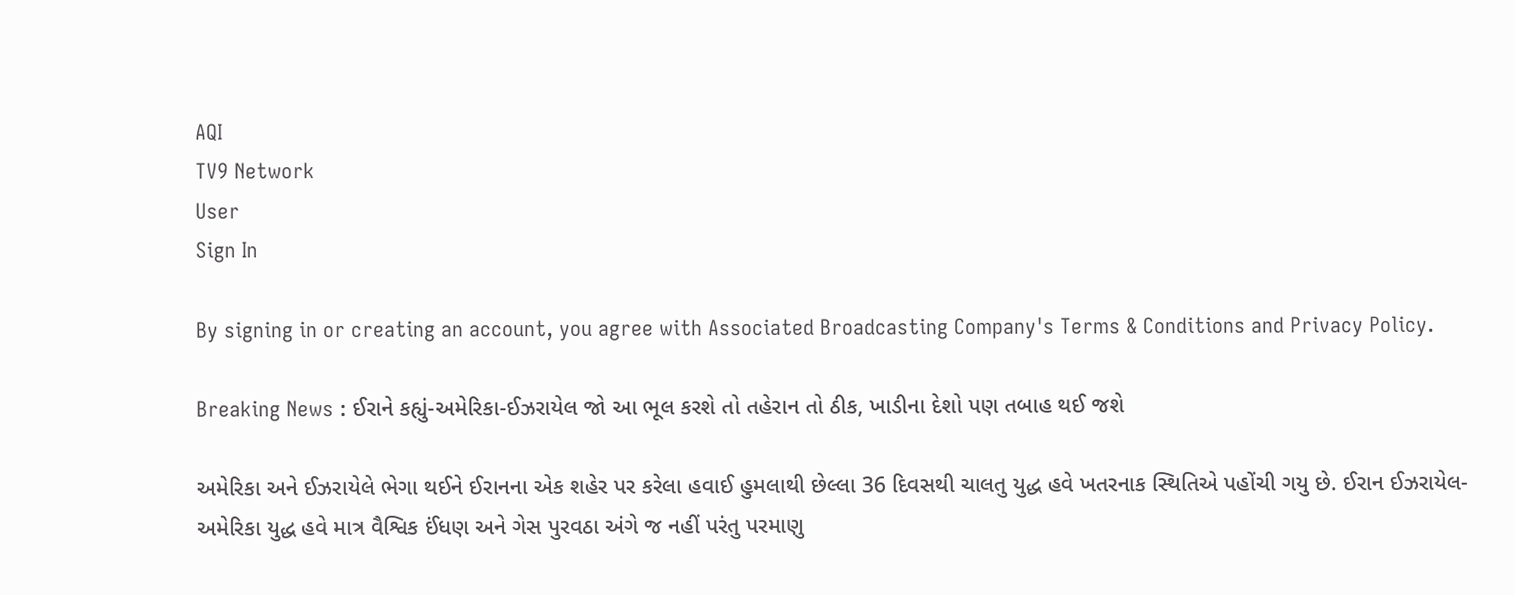AQI
TV9 Network
User
Sign In

By signing in or creating an account, you agree with Associated Broadcasting Company's Terms & Conditions and Privacy Policy.

Breaking News : ઈરાને કહ્યું-અમેરિકા-ઈઝરાયેલ જો આ ભૂલ કરશે તો તહેરાન તો ઠીક, ખાડીના દેશો પણ તબાહ થઈ જશે

અમેરિકા અને ઈઝરાયેલે ભેગા થઈને ઈરાનના એક શહેર પર કરેલા હવાઈ હુમલાથી છેલ્લા 36 દિવસથી ચાલતુ યુદ્ધ હવે ખતરનાક સ્થિતિએ પહોંચી ગયુ છે. ઈરાન ઈઝરાયેલ-અમેરિકા યુદ્ધ હવે માત્ર વૈશ્વિક ઈંધણ અને ગેસ પુરવઠા અંગે જ નહીં પરંતુ પરમાણુ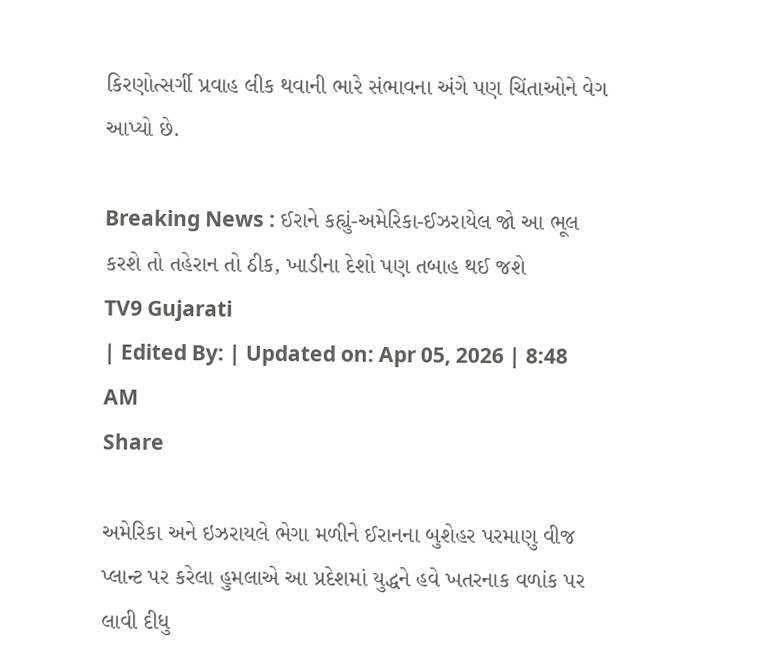કિરણોત્સર્ગી પ્રવાહ લીક થવાની ભારે સંભાવના અંગે પણ ચિંતાઓને વેગ આપ્યો છે.

Breaking News : ઈરાને કહ્યું-અમેરિકા-ઈઝરાયેલ જો આ ભૂલ કરશે તો તહેરાન તો ઠીક, ખાડીના દેશો પણ તબાહ થઈ જશે
TV9 Gujarati
| Edited By: | Updated on: Apr 05, 2026 | 8:48 AM
Share

અમેરિકા અને ઇઝરાયલે ભેગા મળીને ઈરાનના બુશેહર પરમાણુ વીજ પ્લાન્ટ પર કરેલા હુમલાએ આ પ્રદેશમાં યુદ્ધને હવે ખતરનાક વળાંક પર લાવી દીધુ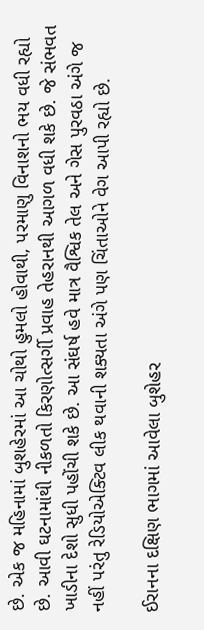છે. એક જ મહિનામાં બુશહેરમાં આ ચોથો હુમલો હોવાથી, પરમાણુ વિનાશનો ભય વધી રહ્યો છે. આવી ઘટનામાંથી નીકળતો કિરણોત્સર્ગી પ્રવાહ તેહરાનથી આગળ વધી શકે છે. જે સંભવત ખાડીના દેશો સુધી પહોંચી શકે છે. આ સંઘર્ષ હવે માત્ર વૈશ્વિક તેલ અને ગેસ પુરવઠા અંગે જ નહીં પરંતુ રેડિયોએક્ટિવ લીક થવાની શક્યતા અંગે પણ ચિંતાઓને વેગ આપી રહ્યો છે.

ઈરાનના દક્ષિણ ભાગમાં આવેલા બુશેહર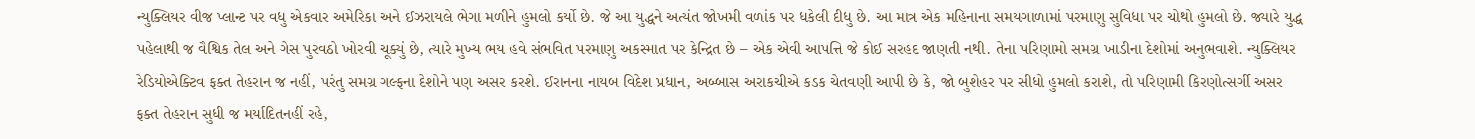ન્યુક્લિયર વીજ પ્લાન્ટ પર વધુ એકવાર અમેરિકા અને ઈઝરાયલે ભેગા મળીને હુમલો કર્યો છે. જે આ યુદ્ધને અત્યંત જોખમી વળાંક પર ધકેલી દીધુ છે. આ માત્ર એક મહિનાના સમયગાળામાં પરમાણુ સુવિધા પર ચોથો હુમલો છે. જ્યારે યુદ્ધ પહેલાથી જ વૈશ્વિક તેલ અને ગેસ પુરવઠો ખોરવી ચૂક્યું છે, ત્યારે મુખ્ય ભય હવે સંભવિત પરમાણુ અકસ્માત પર કેન્દ્રિત છે – એક એવી આપત્તિ જે કોઈ સરહદ જાણતી નથી. તેના પરિણામો સમગ્ર ખાડીના દેશોમાં અનુભવાશે. ન્યુક્લિયર રેડિયોએક્ટિવ ફક્ત તેહરાન જ નહીં, પરંતુ સમગ્ર ગલ્ફના દેશોને પણ અસર કરશે. ઈરાનના નાયબ વિદેશ પ્રધાન, અબ્બાસ અરાકચીએ કડક ચેતવણી આપી છે કે, જો બુશેહર પર સીધો હુમલો કરાશે, તો પરિણામી કિરણોત્સર્ગી અસર ફક્ત તેહરાન સુધી જ મર્યાદિતનહીં રહે,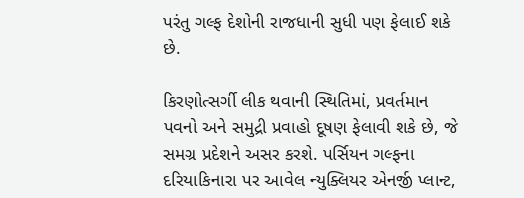પરંતુ ગલ્ફ દેશોની રાજધાની સુધી પણ ફેલાઈ શકે છે.

કિરણોત્સર્ગી લીક થવાની સ્થિતિમાં, પ્રવર્તમાન પવનો અને સમુદ્રી પ્રવાહો દૂષણ ફેલાવી શકે છે, જે સમગ્ર પ્રદેશને અસર કરશે. પર્સિયન ગલ્ફના દરિયાકિનારા પર આવેલ ન્યુક્લિયર એનર્જી પ્લાન્ટ,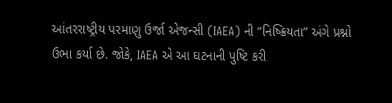આંતરરાષ્ટ્રીય પરમાણુ ઉર્જા એજન્સી (IAEA) ની “નિષ્ક્રિયતા” અંગે પ્રશ્નો ઉભા કર્યા છે. જોકે, IAEA એ આ ઘટનાની પુષ્ટિ કરી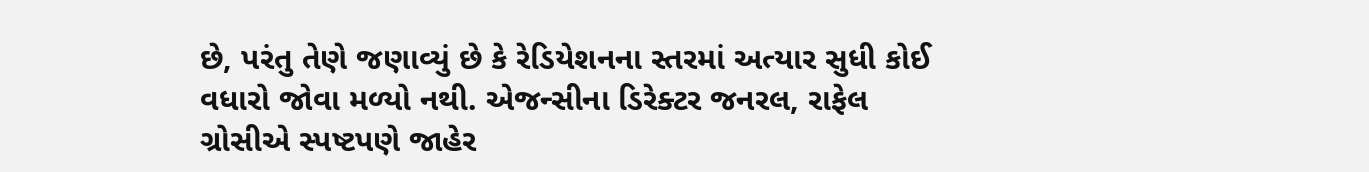છે, પરંતુ તેણે જણાવ્યું છે કે રેડિયેશનના સ્તરમાં અત્યાર સુધી કોઈ વધારો જોવા મળ્યો નથી. એજન્સીના ડિરેક્ટર જનરલ, રાફેલ ગ્રોસીએ સ્પષ્ટપણે જાહેર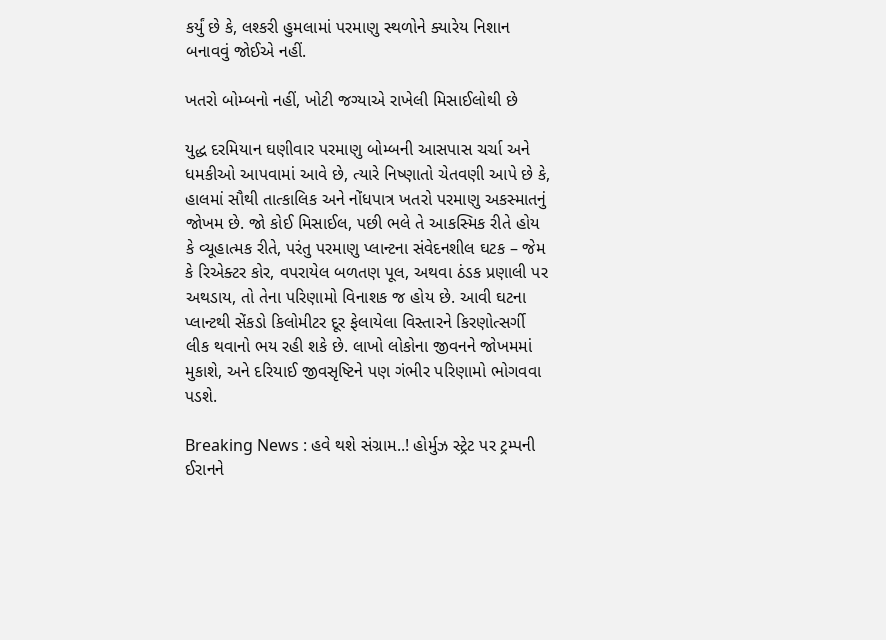કર્યું છે કે, લશ્કરી હુમલામાં પરમાણુ સ્થળોને ક્યારેય નિશાન બનાવવું જોઈએ નહીં.

ખતરો બોમ્બનો નહીં, ખોટી જગ્યાએ રાખેલી મિસાઈલોથી છે

યુદ્ધ દરમિયાન ઘણીવાર પરમાણુ બોમ્બની આસપાસ ચર્ચા અને ધમકીઓ આપવામાં આવે છે, ત્યારે નિષ્ણાતો ચેતવણી આપે છે કે, હાલમાં સૌથી તાત્કાલિક અને નોંધપાત્ર ખતરો પરમાણુ અકસ્માતનું જોખમ છે. જો કોઈ મિસાઈલ, પછી ભલે તે આકસ્મિક રીતે હોય કે વ્યૂહાત્મક રીતે, પરંતુ પરમાણુ પ્લાન્ટના સંવેદનશીલ ઘટક – જેમ કે રિએક્ટર કોર, વપરાયેલ બળતણ પૂલ, અથવા ઠંડક પ્રણાલી પર અથડાય, તો તેના પરિણામો વિનાશક જ હોય છે. આવી ઘટના પ્લાન્ટથી સેંકડો કિલોમીટર દૂર ફેલાયેલા વિસ્તારને કિરણોત્સર્ગી લીક થવાનો ભય રહી શકે છે. લાખો લોકોના જીવનને જોખમમાં મુકાશે, અને દરિયાઈ જીવસૃષ્ટિને પણ ગંભીર પરિણામો ભોગવવા પડશે.

Breaking News : હવે થશે સંગ્રામ..! હોર્મુઝ સ્ટ્રેટ પર ટ્રમ્પની ઈરાનને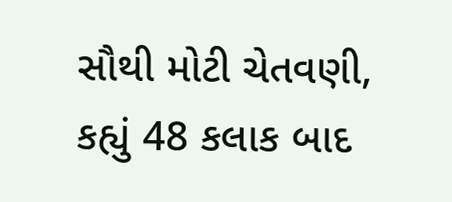સૌથી મોટી ચેતવણી, કહ્યું 48 કલાક બાદ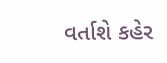વર્તાશે કહેર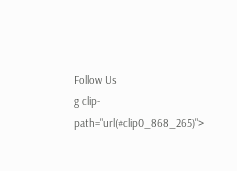Follow Us
g clip-path="url(#clip0_868_265)">